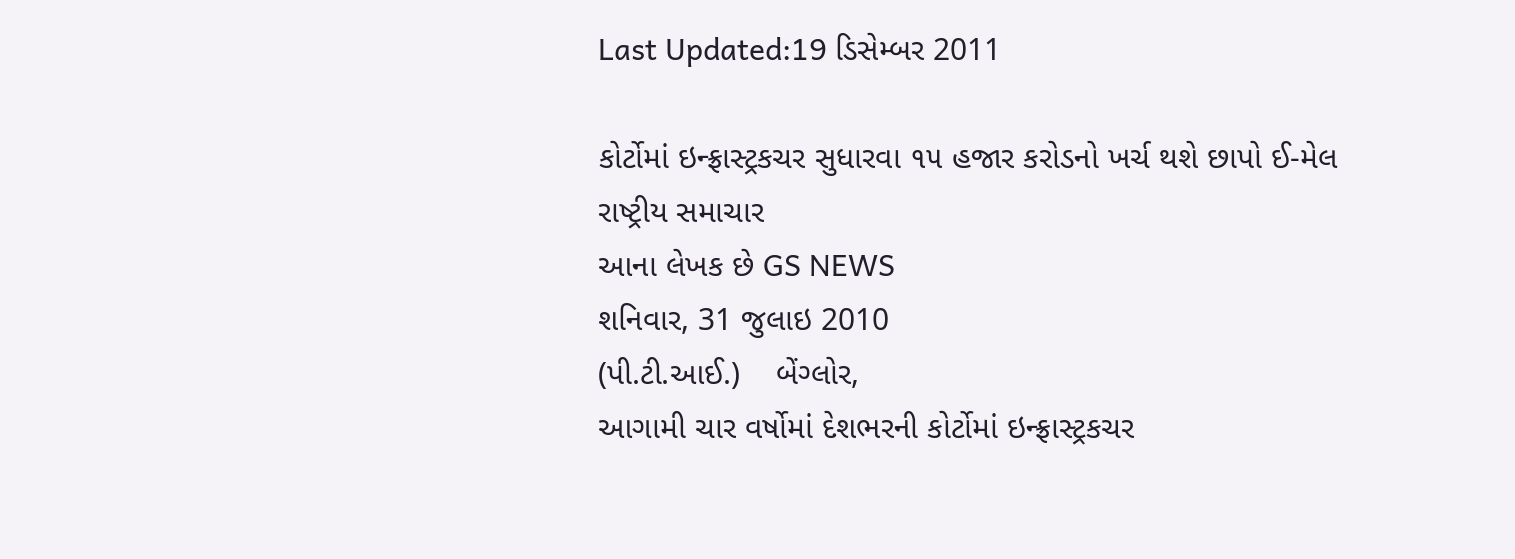Last Updated:19 ડિસેમ્બર 2011

કોર્ટોમાં ઇન્ફ્રાસ્ટ્રકચર સુધારવા ૧૫ હજાર કરોડનો ખર્ચ થશે છાપો ઈ-મેલ
રાષ્ટ્રીય સમાચાર
આના લેખક છે GS NEWS
શનિવાર, 31 જુલાઇ 2010
(પી.ટી.આઈ.)    બેંગ્લોર,
આગામી ચાર વર્ષોમાં દેશભરની કોર્ટોમાં ઇન્ફ્રાસ્ટ્રકચર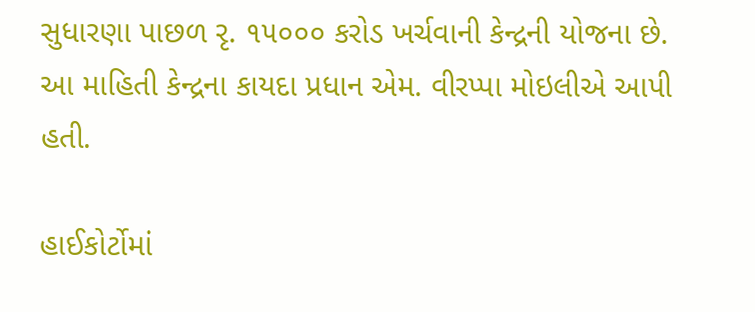સુધારણા પાછળ રૃ. ૧૫૦૦૦ કરોડ ખર્ચવાની કેન્દ્રની યોજના છે. આ માહિતી કેન્દ્રના કાયદા પ્રધાન એમ. વીરપ્પા મોઇલીએ આપી હતી.

હાઈકોર્ટોમાં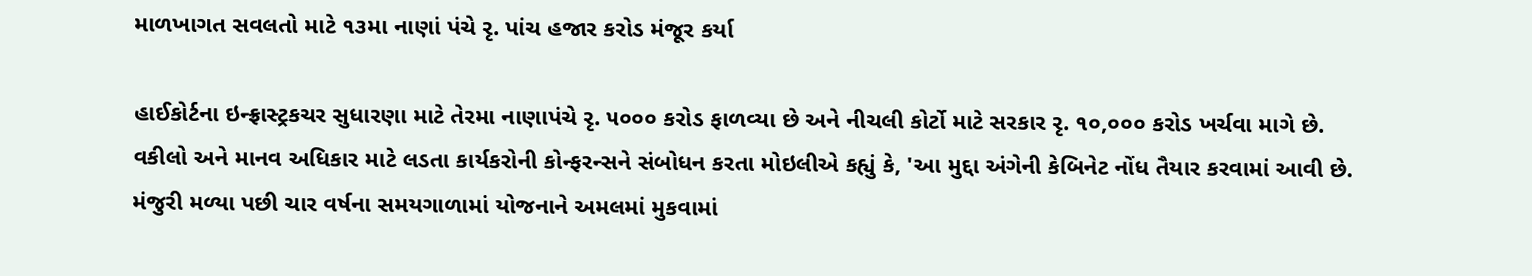માળખાગત સવલતો માટે ૧૩મા નાણાં પંચે રૃ. પાંચ હજાર કરોડ મંજૂર કર્યા

હાઈકોર્ટના ઇન્ફ્રાસ્ટ્રકચર સુધારણા માટે તેરમા નાણાપંચે રૃ. ૫૦૦૦ કરોડ ફાળવ્યા છે અને નીચલી કોર્ટો માટે સરકાર રૃ. ૧૦,૦૦૦ કરોડ ખર્ચવા માગે છે. વકીલો અને માનવ અધિકાર માટે લડતા કાર્યકરોની કોન્ફરન્સને સંબોધન કરતા મોઇલીએ કહ્યું કે, 'આ મુદ્દા અંગેની કેબિનેટ નોંધ તૈયાર કરવામાં આવી છે. મંજુરી મળ્યા પછી ચાર વર્ષના સમયગાળામાં યોજનાને અમલમાં મુકવામાં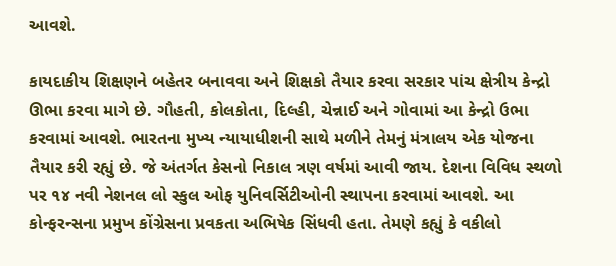આવશે.

કાયદાકીય શિક્ષણને બહેતર બનાવવા અને શિક્ષકો તૈયાર કરવા સરકાર પાંચ ક્ષેત્રીય કેન્દ્રો ઊભા કરવા માગે છે. ગૌહતી, કોલકોતા, દિલ્હી, ચેન્નાઈ અને ગોવામાં આ કેન્દ્રો ઉભા કરવામાં આવશે. ભારતના મુખ્ય ન્યાયાધીશની સાથે મળીને તેમનું મંત્રાલય એક યોજના તૈયાર કરી રહ્યું છે. જે અંતર્ગત કેસનો નિકાલ ત્રણ વર્ષમાં આવી જાય. દેશના વિવિધ સ્થળો પર ૧૪ નવી નેશનલ લો સ્કુલ ઓફ યુનિવર્સિટીઓની સ્થાપના કરવામાં આવશે. આ કોન્ફરન્સના પ્રમુખ કોંગ્રેસના પ્રવકતા અભિષેક સિંધવી હતા. તેમણે કહ્યું કે વકીલો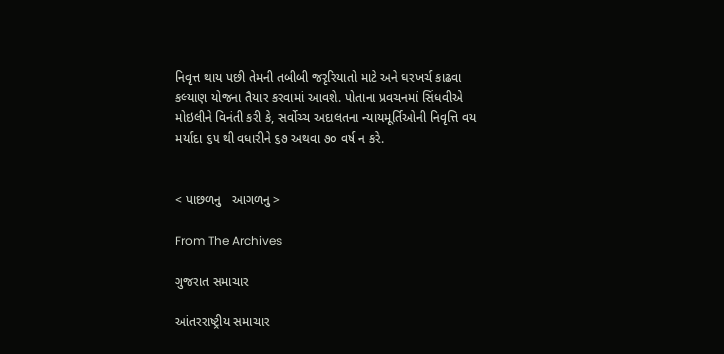નિવૃત્ત થાય પછી તેમની તબીબી જરૃરિયાતો માટે અને ઘરખર્ચ કાઢવા કલ્યાણ યોજના તૈયાર કરવામાં આવશે. પોતાના પ્રવચનમાં સિંધવીએ મોઇલીને વિનંતી કરી કે, સર્વોચ્ચ અદાલતના ન્યાયમૂર્તિઓની નિવૃત્તિ વય મર્યાદા ૬૫ થી વધારીને ૬૭ અથવા ૭૦ વર્ષ ન કરે.


< પાછળનુ   આગળનુ >

From The Archives

ગુજરાત સમાચાર

આંતરરાષ્ટ્રીય સમાચાર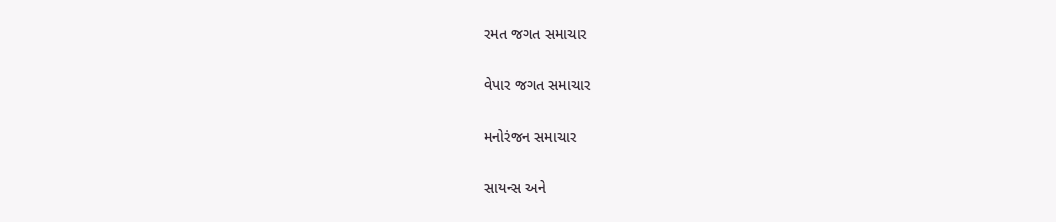રમત જગત સમાચાર

વેપાર જગત સમાચાર

મનોરંજન સમાચાર

સાયન્સ અને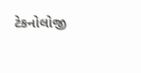ટેકનોલોજી